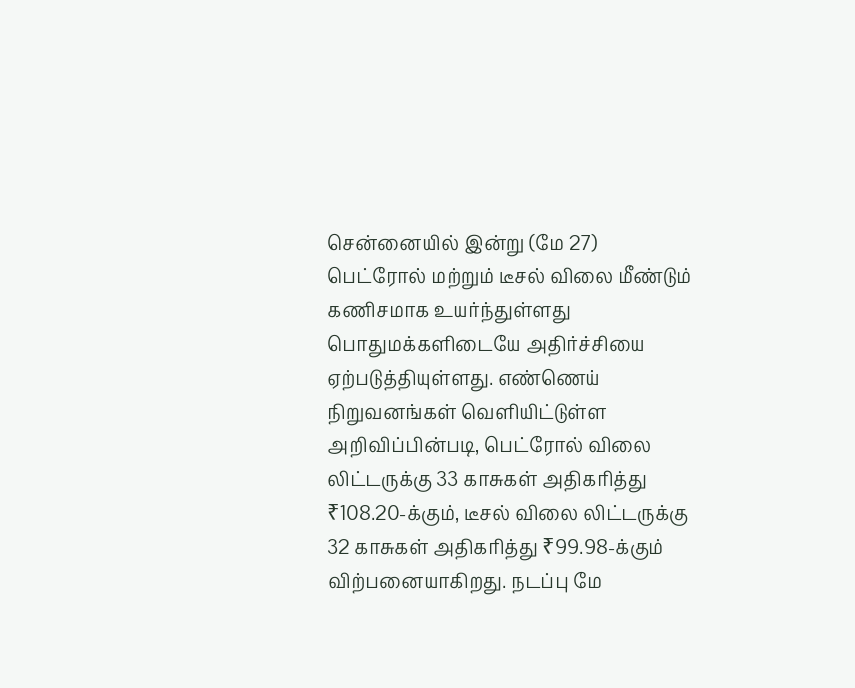சென்னையில் இன்று (மே 27) பெட்ரோல் மற்றும் டீசல் விலை மீண்டும் கணிசமாக உயர்ந்துள்ளது பொதுமக்களிடையே அதிர்ச்சியை ஏற்படுத்தியுள்ளது. எண்ணெய் நிறுவனங்கள் வெளியிட்டுள்ள அறிவிப்பின்படி, பெட்ரோல் விலை லிட்டருக்கு 33 காசுகள் அதிகரித்து ₹108.20-க்கும், டீசல் விலை லிட்டருக்கு 32 காசுகள் அதிகரித்து ₹99.98-க்கும் விற்பனையாகிறது. நடப்பு மே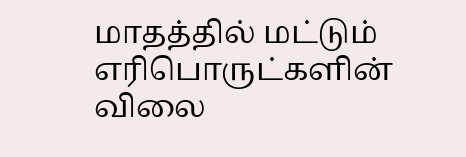மாதத்தில் மட்டும் எரிபொருட்களின் விலை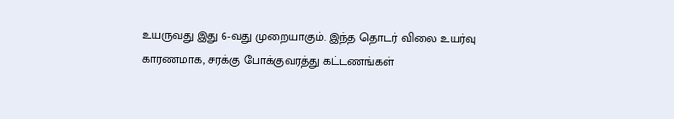உயருவது இது 6-வது முறையாகும். இந்த தொடர் விலை உயர்வு காரணமாக, சரக்கு போக்குவரத்து கட்டணங்கள்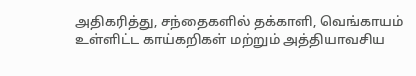அதிகரித்து, சந்தைகளில் தக்காளி, வெங்காயம் உள்ளிட்ட காய்கறிகள் மற்றும் அத்தியாவசிய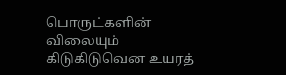பொருட்களின் விலையும் கிடுகிடுவென உயரத்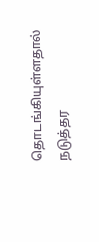தொடங்கியுள்ளதால் நடுத்தர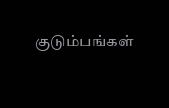குடும்பங்கள்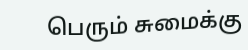பெரும் சுமைக்கு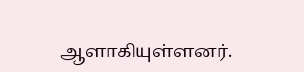ஆளாகியுள்ளனர்.